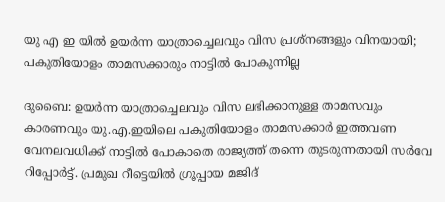യു എ ഇ യിൽ ഉയർന്ന യാത്രാച്ചെലവും വിസ പ്രശ്നങ്ങളും വിനയായി; പകുതിയോളം താമസക്കാരും നാട്ടിൽ പോകുന്നില്ല

ദുബൈ: ഉയർന്ന യാത്രാച്ചെലവും വിസ ലഭിക്കാനുള്ള താമസവും കാരണവും യു.എ.ഇയിലെ പകുതിയോളം താമസക്കാർ ഇത്തവണ വേനലവധിക്ക് നാട്ടിൽ പോകാതെ രാജ്യത്ത് തന്നെ തുടരുന്നതായി സർവേ റിപ്പോർട്ട്. പ്രമുഖ റീട്ടെയിൽ ഗ്രൂപ്പായ മജിദ്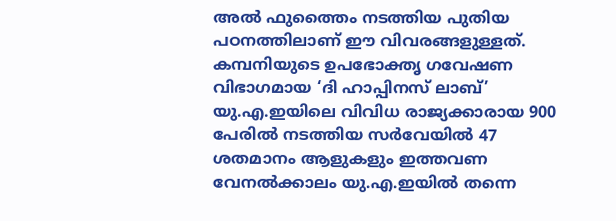അൽ ഫുത്തൈം നടത്തിയ പുതിയ പഠനത്തിലാണ് ഈ വിവരങ്ങളുള്ളത്. കമ്പനിയുടെ ഉപഭോക്തൃ ഗവേഷണ വിഭാഗമായ ‘ദി ഹാപ്പിനസ് ലാബ്’ യു.എ.ഇയിലെ വിവിധ രാജ്യക്കാരായ 900 പേരിൽ നടത്തിയ സർവേയിൽ 47 ശതമാനം ആളുകളും ഇത്തവണ വേനൽക്കാലം യു.എ.ഇയിൽ തന്നെ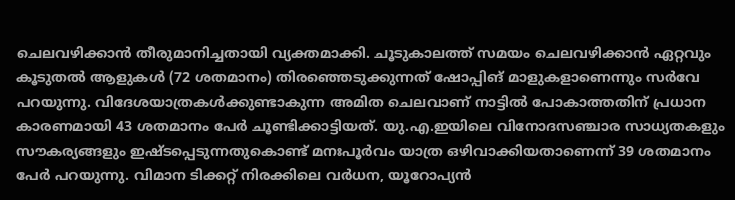ചെലവഴിക്കാൻ തീരുമാനിച്ചതായി വ്യക്തമാക്കി. ചൂടുകാലത്ത് സമയം ചെലവഴിക്കാൻ ഏറ്റവും കൂടുതൽ ആളുകൾ (72 ശതമാനം) തിരഞ്ഞെടുക്കുന്നത് ഷോപ്പിങ് മാളുകളാണെന്നും സർവേ പറയുന്നു. വിദേശയാത്രകൾക്കുണ്ടാകുന്ന അമിത ചെലവാണ് നാട്ടിൽ പോകാത്തതിന് പ്രധാന കാരണമായി 43 ശതമാനം പേർ ചൂണ്ടിക്കാട്ടിയത്. യു.എ.ഇയിലെ വിനോദസഞ്ചാര സാധ്യതകളും സൗകര്യങ്ങളും ഇഷ്ടപ്പെടുന്നതുകൊണ്ട് മനഃപൂർവം യാത്ര ഒഴിവാക്കിയതാണെന്ന് 39 ശതമാനം പേർ പറയുന്നു. വിമാന ടിക്കറ്റ് നിരക്കിലെ വർധന, യൂറോപ്യൻ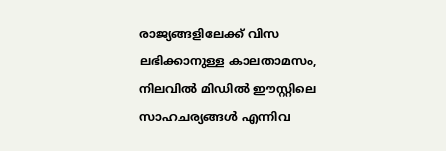രാജ്യങ്ങളിലേക്ക് വിസ ലഭിക്കാനുള്ള കാലതാമസം, നിലവിൽ മിഡിൽ ഈസ്റ്റിലെ സാഹചര്യങ്ങൾ എന്നിവ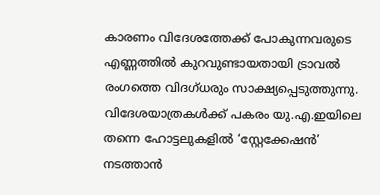കാരണം വിദേശത്തേക്ക് പോകുന്നവരുടെ എണ്ണത്തിൽ കുറവുണ്ടായതായി ട്രാവൽ രംഗത്തെ വിദഗ്ധരും സാക്ഷ്യപ്പെടുത്തുന്നു. വിദേശയാത്രകൾക്ക് പകരം യു.എ.ഇയിലെ തന്നെ ഹോട്ടലുകളിൽ ‘സ്റ്റേക്കേഷൻ’ നടത്താൻ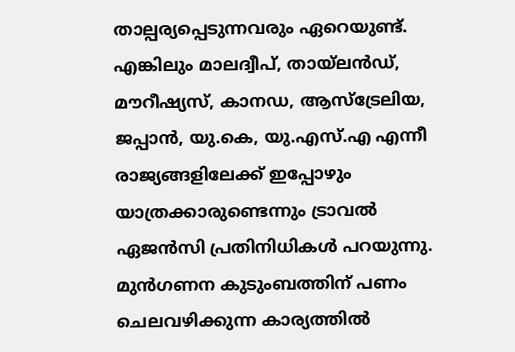താല്പര്യപ്പെടുന്നവരും ഏറെയുണ്ട്. എങ്കിലും മാലദ്വീപ്, തായ്‌ലൻഡ്, മൗറീഷ്യസ്, കാനഡ, ആസ്‌ട്രേലിയ, ജപ്പാൻ, യു.കെ, യു.എസ്.എ എന്നീ രാജ്യങ്ങളിലേക്ക് ഇപ്പോഴും യാത്രക്കാരുണ്ടെന്നും ട്രാവൽ ഏജൻസി പ്രതിനിധികൾ പറയുന്നു. മുൻഗണന കുടുംബത്തിന് പണം ചെലവഴിക്കുന്ന കാര്യത്തിൽ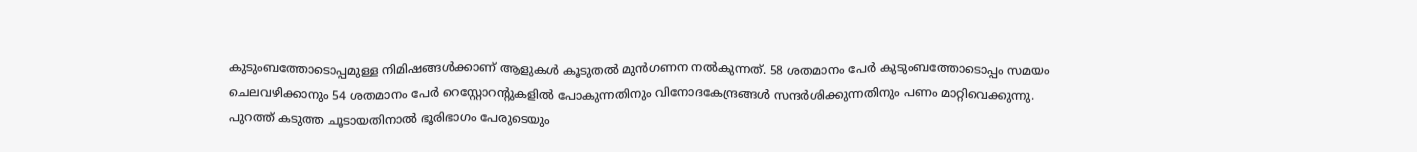കുടുംബത്തോടൊപ്പമുള്ള നിമിഷങ്ങൾക്കാണ് ആളുകൾ കൂടുതൽ മുൻഗണന നൽകുന്നത്. 58 ശതമാനം പേർ കുടുംബത്തോടൊപ്പം സമയം ചെലവഴിക്കാനും 54 ശതമാനം പേർ റെസ്റ്റോറന്റുകളിൽ പോകുന്നതിനും വിനോദകേന്ദ്രങ്ങൾ സന്ദർശിക്കുന്നതിനും പണം മാറ്റിവെക്കുന്നു. പുറത്ത് കടുത്ത ചൂടായതിനാൽ ഭൂരിഭാഗം പേരുടെയും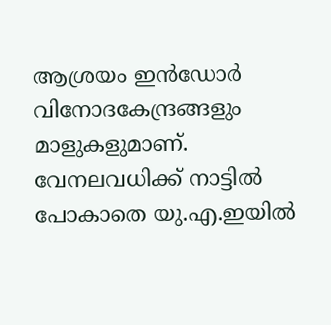ആശ്രയം ഇൻഡോർ വിനോദകേന്ദ്രങ്ങളും മാളുകളുമാണ്. വേനലവധിക്ക് നാട്ടിൽ പോകാതെ യു.എ.ഇയിൽ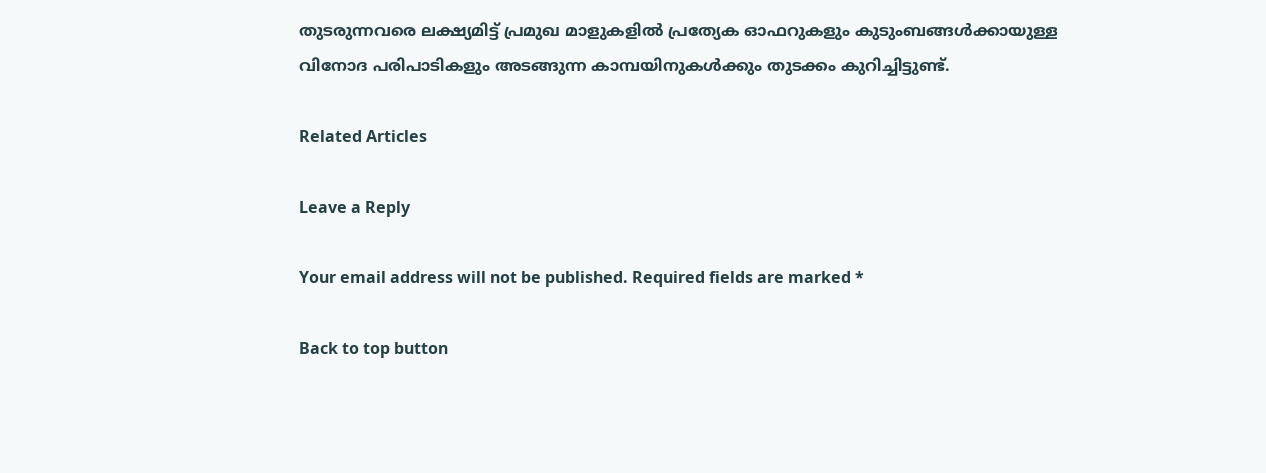തുടരുന്നവരെ ലക്ഷ്യമിട്ട് പ്രമുഖ മാളുകളിൽ പ്രത്യേക ഓഫറുകളും കുടുംബങ്ങൾക്കായുള്ള വിനോദ പരിപാടികളും അടങ്ങുന്ന കാമ്പയിനുകൾക്കും തുടക്കം കുറിച്ചിട്ടുണ്ട്.

Related Articles

Leave a Reply

Your email address will not be published. Required fields are marked *

Back to top button